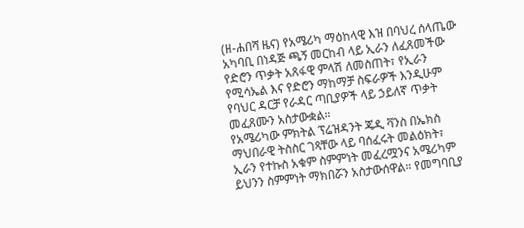(ዘ-ሐበሻ ዜና) የአሜሪካ ማዕከላዊ እዝ በባህረ ሰላጤው አካባቢ በነዳጅ ጫኝ መርከብ ላይ ኢራን ለፈጸመችው የድሮን ጥቃት አጸፋዊ ምላሽ ለመስጠት፣ የኢራን የሚሳኤል እና የድሮን ማከማቻ ስፍራዎች እንዲሁም የባህር ዳርቻ የራዳር ጣቢያዎች ላይ ኃይለኛ ጥቃት መፈጸሙን አስታውቋል።
የአሜሪካው ምክትል ፕሬዝዳንት ጄዲ ቫንስ በኤክስ ማህበራዊ ትስስር ገጻቸው ላይ ባሰፈሩት መልዕክት፣ ኢራን የተኩስ አቁም ስምምነት መፈረሟንና አሜሪካም ይህንን ስምምነት ማክበሯን አስታውሰዋል። የመግባቢያ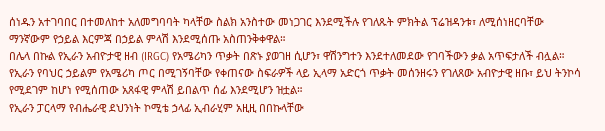ሰነዱን አተገባበር በተመለከተ አለመግባባት ካላቸው ስልክ አንስተው መነጋገር እንደሚችሉ የገለጹት ምክትል ፕሬዝዳንቱ፣ ለሚሰነዘርባቸው ማንኛውም የኃይል እርምጃ በኃይል ምላሽ እንደሚሰጡ አስጠንቅቀዋል።
በሌላ በኩል የኢራን አብዮታዊ ዘብ (IRGC) የአሜሪካን ጥቃት በጽኑ ያወገዘ ሲሆን፣ ዋሽንግተን እንደተለመደው የገባችውን ቃል አጥፍታለች ብሏል። የኢራን የባህር ኃይልም የአሜሪካ ጦር በሚገኝባቸው የቀጠናው ስፍራዎች ላይ ኢላማ አድርጎ ጥቃት መሰንዘሩን የገለጸው አብዮታዊ ዘቡ፣ ይህ ትንኮሳ የሚደገም ከሆነ የሚሰጠው አጸፋዊ ምላሽ ይበልጥ ሰፊ እንደሚሆን ዝቷል።
የኢራን ፓርላማ የብሔራዊ ደህንነት ኮሚቴ ኃላፊ ኢብራሂም አዚዚ በበኩላቸው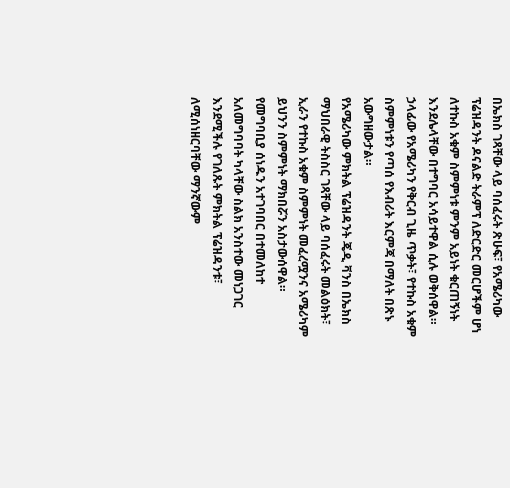በኤክስ ገጻቸው ላይ ባሰፈሩት ጽሁፍ፣ የአሜሪካው ፕሬዝዳንት ዶናልድ ትራምፕ ለድርድር መርሆችም ሆነ ለተኩስ አቁም ስምምነቱ ምንም አይነት ቁርጠኝነት እንደሌላቸው በተግባር አሳይተዋል ሲሉ ወቅሰዋል። ኃላፊው የአሜሪካን የቅርብ ጊዜ ጥቃት፣ የተኩስ አቁም ስምምነቱን የጣሰ የእብሪት እርምጃ በማለት በጽኑ አውግዘውታል።
የአሜሪካው ምክትል ፕሬዝዳንት ጄዲ ቫንስ በኤክስ ማህበራዊ ትስስር ገጻቸው ላይ ባሰፈሩት መልዕክት፣ ኢራን የተኩስ አቁም ስምምነት መፈረሟንና አሜሪካም ይህንን ስምምነት ማክበሯን አስታውሰዋል። የመግባቢያ ሰነዱን አተገባበር በተመለከተ አለመግባባት ካላቸው ስልክ አንስተው መነጋገር እንደሚችሉ የገለጹት ምክትል ፕሬዝዳንቱ፣ ለሚሰነዘርባቸው ማንኛውም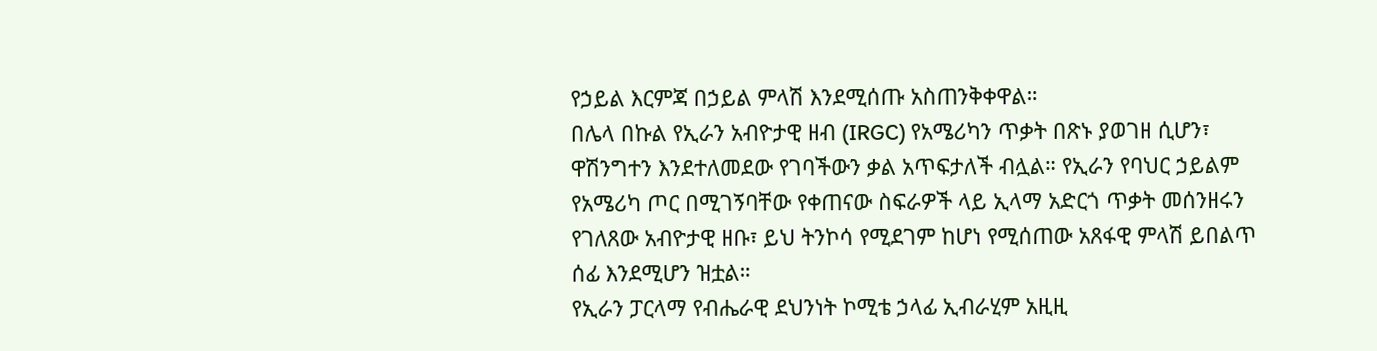የኃይል እርምጃ በኃይል ምላሽ እንደሚሰጡ አስጠንቅቀዋል።
በሌላ በኩል የኢራን አብዮታዊ ዘብ (IRGC) የአሜሪካን ጥቃት በጽኑ ያወገዘ ሲሆን፣ ዋሽንግተን እንደተለመደው የገባችውን ቃል አጥፍታለች ብሏል። የኢራን የባህር ኃይልም የአሜሪካ ጦር በሚገኝባቸው የቀጠናው ስፍራዎች ላይ ኢላማ አድርጎ ጥቃት መሰንዘሩን የገለጸው አብዮታዊ ዘቡ፣ ይህ ትንኮሳ የሚደገም ከሆነ የሚሰጠው አጸፋዊ ምላሽ ይበልጥ ሰፊ እንደሚሆን ዝቷል።
የኢራን ፓርላማ የብሔራዊ ደህንነት ኮሚቴ ኃላፊ ኢብራሂም አዚዚ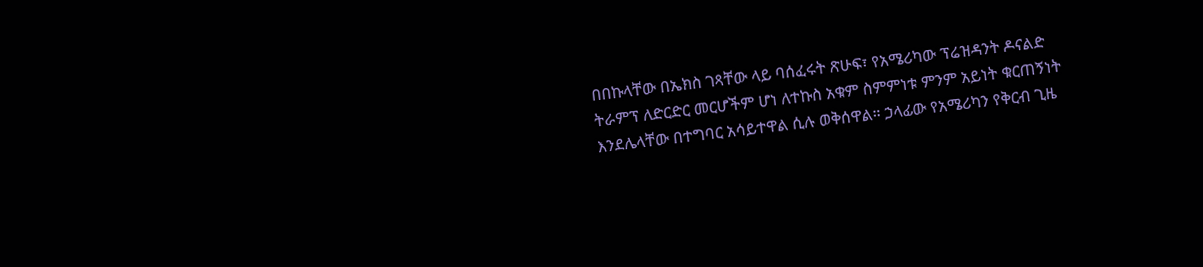በበኩላቸው በኤክስ ገጻቸው ላይ ባሰፈሩት ጽሁፍ፣ የአሜሪካው ፕሬዝዳንት ዶናልድ ትራምፕ ለድርድር መርሆችም ሆነ ለተኩስ አቁም ስምምነቱ ምንም አይነት ቁርጠኝነት እንደሌላቸው በተግባር አሳይተዋል ሲሉ ወቅሰዋል። ኃላፊው የአሜሪካን የቅርብ ጊዜ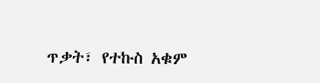ጥቃት፣ የተኩስ አቁም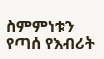ስምምነቱን የጣሰ የእብሪት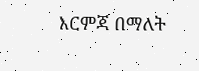እርምጃ በማለት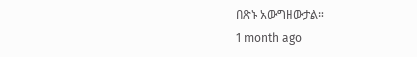በጽኑ አውግዘውታል።
1 month ago